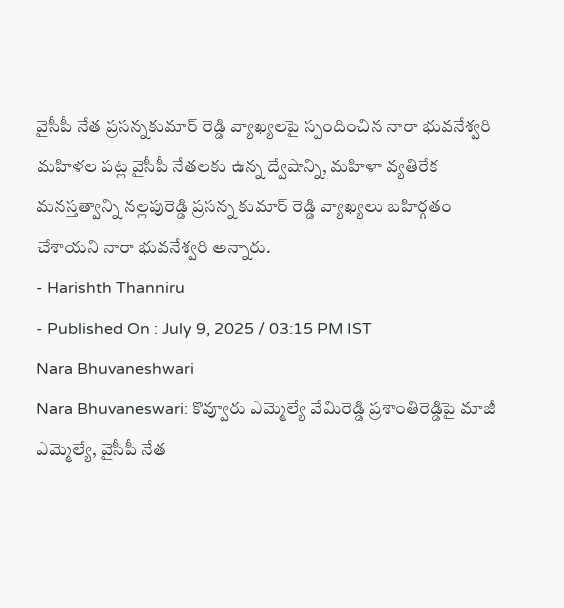వైసీపీ నేత ప్రసన్నకుమార్ రెడ్డి వ్యాఖ్యలపై స్పందించిన నారా భువనేశ్వరి
మహిళల పట్ల వైసీపీ నేతలకు ఉన్న ద్వేషాన్ని, మహిళా వ్యతిరేక మనస్తత్వాన్ని నల్లపురెడ్డి ప్రసన్న కుమార్ రెడ్డి వ్యాఖ్యలు బహిర్గతం చేశాయని నారా భువనేశ్వరి అన్నారు.
- Harishth Thanniru
- Published On : July 9, 2025 / 03:15 PM IST
Nara Bhuvaneshwari
Nara Bhuvaneswari: కొవ్వూరు ఎమ్మెల్యే వేమిరెడ్డి ప్రశాంతిరెడ్డిపై మాజీ ఎమ్మెల్యే, వైసీపీ నేత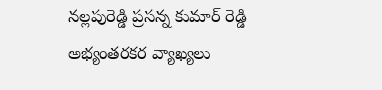నల్లపురెడ్డి ప్రసన్న కుమార్ రెడ్డి అభ్యంతరకర వ్యాఖ్యలు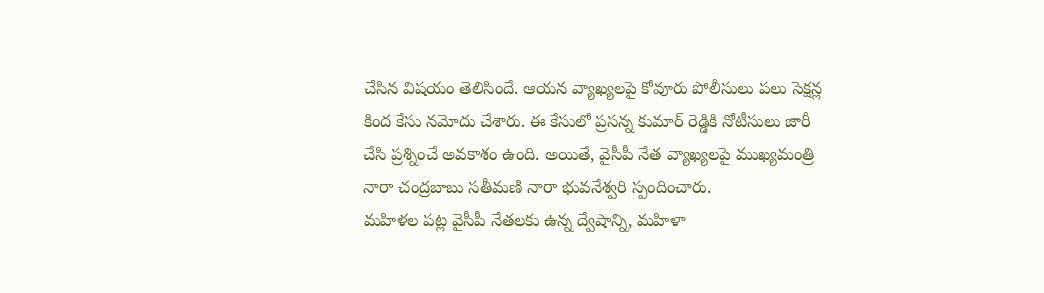చేసిన విషయం తెలిసిందే. ఆయన వ్యాఖ్యలపై కోవూరు పోలీసులు పలు సెక్షన్ల కింద కేసు నమోదు చేశారు. ఈ కేసులో ప్రసన్న కుమార్ రెడ్డికి నోటీసులు జారీ చేసి ప్రశ్నించే అవకాశం ఉంది. అయితే, వైసీపీ నేత వ్యాఖ్యలపై ముఖ్యమంత్రి నారా చంద్రబాబు సతీమణి నారా భువనేశ్వరి స్పందించారు.
మహిళల పట్ల వైసీపీ నేతలకు ఉన్న ద్వేషాన్ని, మహిళా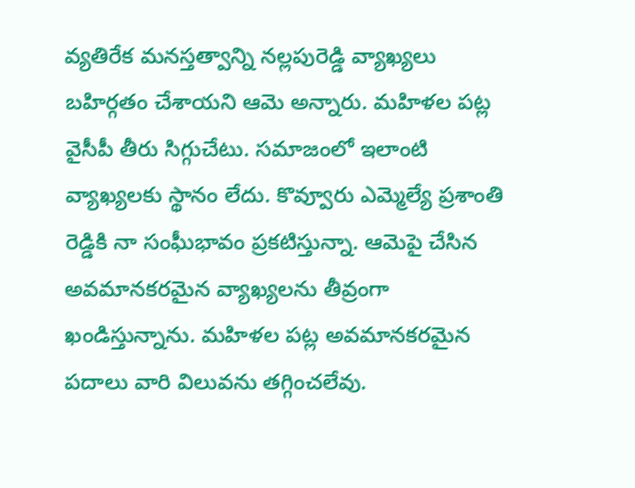వ్యతిరేక మనస్తత్వాన్ని నల్లపురెడ్డి వ్యాఖ్యలు బహిర్గతం చేశాయని ఆమె అన్నారు. మహిళల పట్ల వైసీపీ తీరు సిగ్గుచేటు. సమాజంలో ఇలాంటి వ్యాఖ్యలకు స్థానం లేదు. కొవ్వూరు ఎమ్మెల్యే ప్రశాంతి రెడ్డికి నా సంఘీభావం ప్రకటిస్తున్నా. ఆమెపై చేసిన అవమానకరమైన వ్యాఖ్యలను తీవ్రంగా ఖండిస్తున్నాను. మహిళల పట్ల అవమానకరమైన పదాలు వారి విలువను తగ్గించలేవు.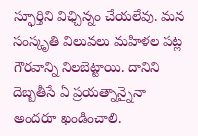స్ఫూర్తిని విఛ్చిన్నం చేయలేవు. మన సంస్కృతి విలువలు మహిళల పట్ల గౌరవాన్ని నిలబెట్టాయి. దానిని దెబ్బతీసే ఏ ప్రయత్నాన్నైనా అందరూ ఖండించాలి.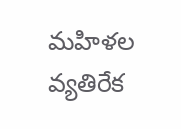మహిళల వ్యతిరేక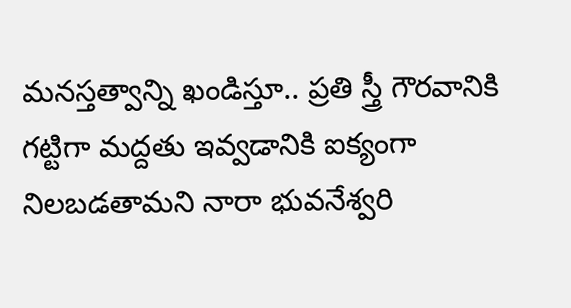మనస్తత్వాన్ని ఖండిస్తూ.. ప్రతి స్త్రీ గౌరవానికి గట్టిగా మద్దతు ఇవ్వడానికి ఐక్యంగా నిలబడతామని నారా భువనేశ్వరి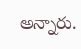అన్నారు.